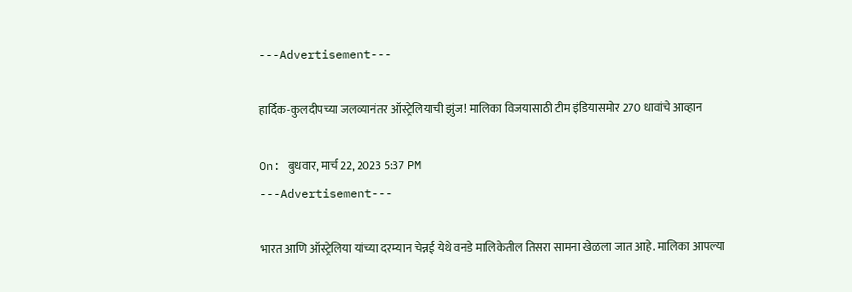---Advertisement---

हार्दिक-कुलदीपच्या जलव्यानंतर ऑस्ट्रेलियाची झुंज! मालिका विजयासाठी टीम इंडियासमोर 270 धावांचे आव्हान

On: बुधवार, मार्च 22, 2023 5:37 PM
---Advertisement---

भारत आणि ऑस्ट्रेलिया यांच्या दरम्यान चेन्नई येथे वनडे मालिकेतील तिसरा सामना खेळला जात आहे. मालिका आपल्या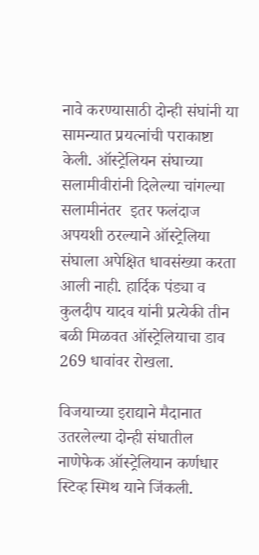नावे करण्यासाठी दोन्ही संघांनी या सामन्यात प्रयत्नांची पराकाष्टा केली. ऑस्ट्रेलियन संघाच्या सलामीवीरांनी दिलेल्या चांगल्या सलामीनंतर ‌‌ इतर फलंदाज अपयशी ठरल्याने ऑस्ट्रेलिया संघाला अपेक्षित धावसंख्या करता आली नाही. हार्दिक पंड्या व कुलदीप यादव यांनी प्रत्येकी तीन बळी मिळवत ऑस्ट्रेलियाचा डाव 269 धावांवर रोखला.

विजयाच्या इराद्याने मैदानात उतरलेल्या दोन्ही संघातील नाणेफेक ऑस्ट्रेलियान कर्णधार स्टिव्ह स्मिथ याने जिंकली.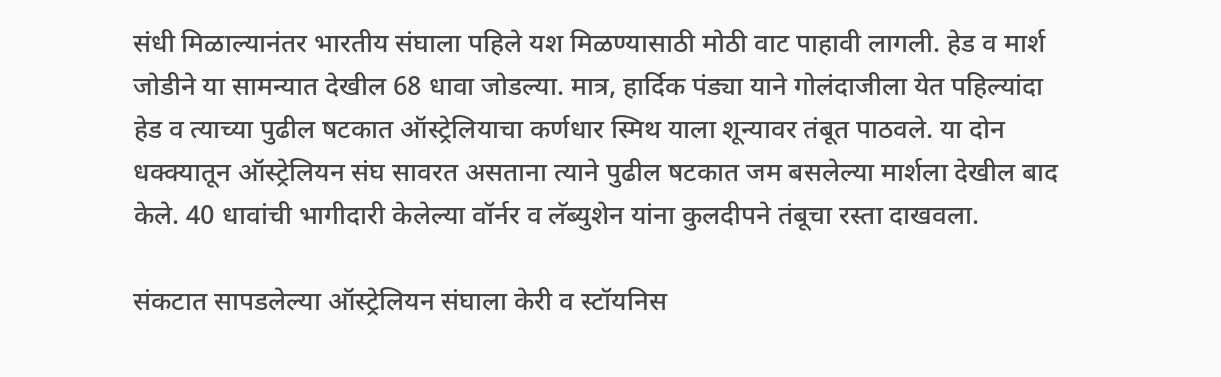संधी मिळाल्यानंतर भारतीय संघाला पहिले यश मिळण्यासाठी मोठी वाट पाहावी लागली. हेड व मार्श जोडीने या सामन्यात देखील 68 धावा जोडल्या. मात्र, हार्दिक पंड्या याने गोलंदाजीला येत पहिल्यांदा हेड व त्याच्या पुढील षटकात ऑस्ट्रेलियाचा कर्णधार स्मिथ याला शून्यावर तंबूत पाठवले. या दोन धक्क्यातून ऑस्ट्रेलियन संघ सावरत असताना त्याने पुढील षटकात जम बसलेल्या मार्शला देखील बाद केले. 40 धावांची भागीदारी केलेल्या वॉर्नर व लॅब्युशेन यांना कुलदीपने तंबूचा रस्ता दाखवला.

संकटात सापडलेल्या ऑस्ट्रेलियन संघाला केरी व स्टॉयनिस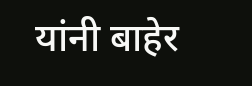यांनी बाहेर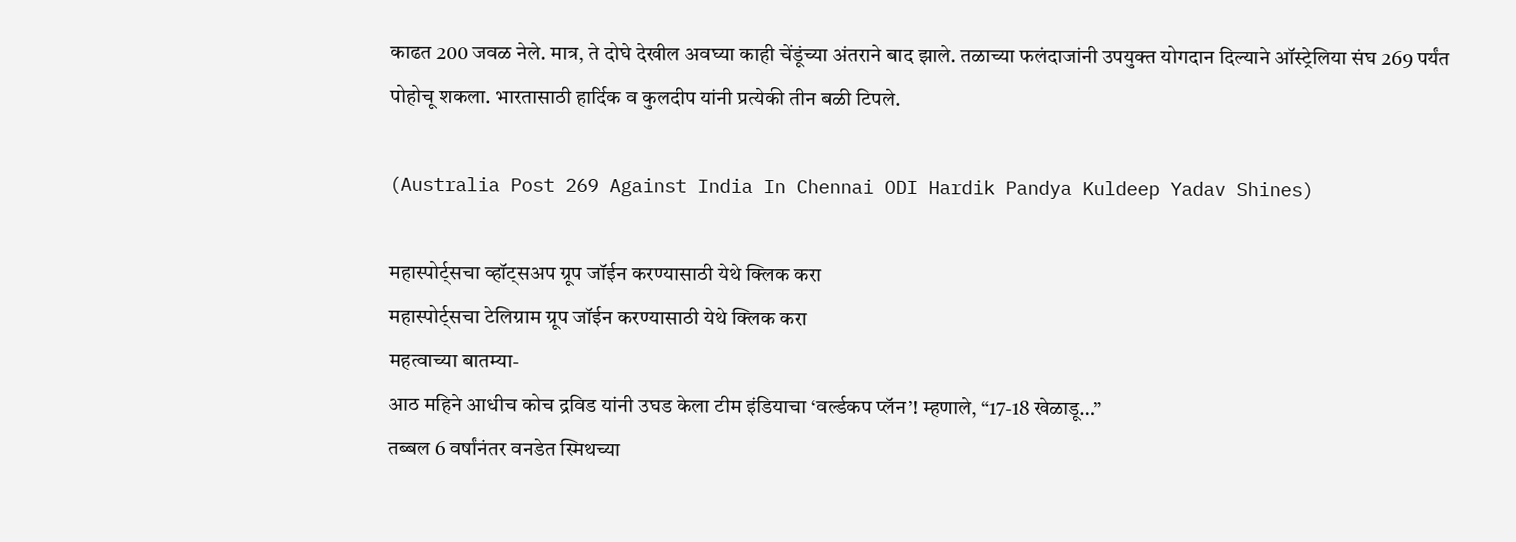काढत 200 जवळ नेले. मात्र, ते दोघे देखील अवघ्या काही चेंडूंच्या अंतराने बाद झाले. तळाच्या फलंदाजांनी उपयुक्त योगदान दिल्याने ऑस्ट्रेलिया संघ 269 पर्यंत पोहोचू शकला. भारतासाठी हार्दिक व कुलदीप यांनी प्रत्येकी तीन बळी टिपले.

(Australia Post 269 Against India In Chennai ODI Hardik Pandya Kuldeep Yadav Shines)

महास्पोर्ट्सचा व्हॉट्सअप ग्रूप जॉईन करण्यासाठी येथे क्लिक करा
महास्पोर्ट्सचा टेलिग्राम ग्रूप जॉईन करण्यासाठी येथे क्लिक करा
महत्वाच्या बातम्या-
आठ महिने आधीच कोच द्रविड यांनी उघड केला टीम इंडियाचा ‘वर्ल्डकप प्लॅन’! म्हणाले, “17-18 खेळाडू…”
तब्बल 6 वर्षांनंतर वनडेत स्मिथच्या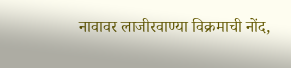नावावर लाजीरवाण्या विक्रमाची नोंद,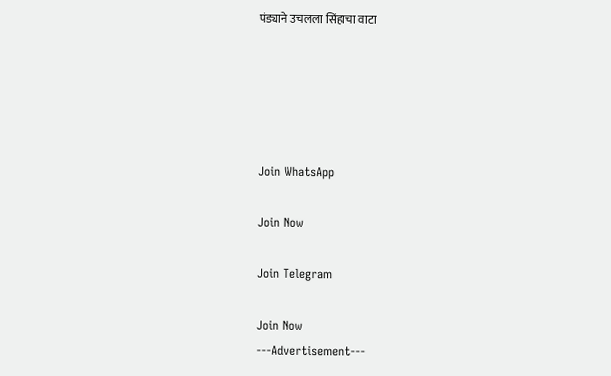पंड्याने उचलला सिंहाचा वाटा





Join WhatsApp

Join Now

Join Telegram

Join Now
---Advertisement---